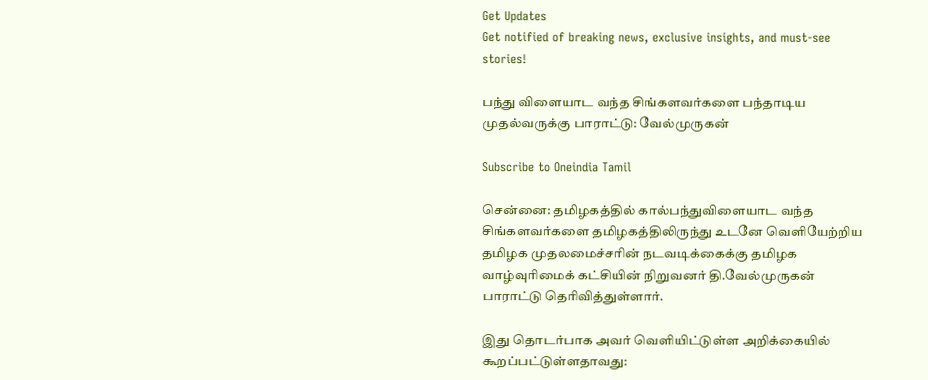Get Updates
Get notified of breaking news, exclusive insights, and must-see stories!

பந்து விளையாட வந்த சிங்களவர்களை பந்தாடிய முதல்வருக்கு பாராட்டு: வேல்முருகன்

Subscribe to Oneindia Tamil

சென்னை: தமிழகத்தில் கால்பந்துவிளையாட வந்த சிங்களவர்களை தமிழகத்திலிருந்து உடனே வெளியேற்றிய தமிழக முதலமைச்சரின் நடவடிக்கைக்கு தமிழக வாழ்வுரிமைக் கட்சியின் நிறுவனர் தி.வேல்முருகன் பாராட்டு தெரிவித்துள்ளார்.

இது தொடர்பாக அவர் வெளியிட்டுள்ள அறிக்கையில் கூறப்பட்டுள்ளதாவது: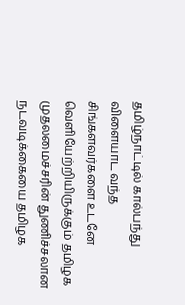தமிழ்நாட்டில் கால்பந்து விளையாட வந்த சிங்களவர்களை உடனே வெளியேற்றியிருக்கும் தமிழக முதலமைச்சரின் துணிச்சலான நடவடிக்கையை தமிழக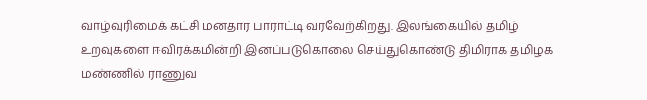வாழ்வுரிமைக் கட்சி மனதார பாராட்டி வரவேற்கிறது. இலங்கையில் தமிழ் உறவுகளை ஈவிரக்கமின்றி இனப்படுகொலை செய்துகொண்டு திமிராக தமிழக மண்ணில் ராணுவ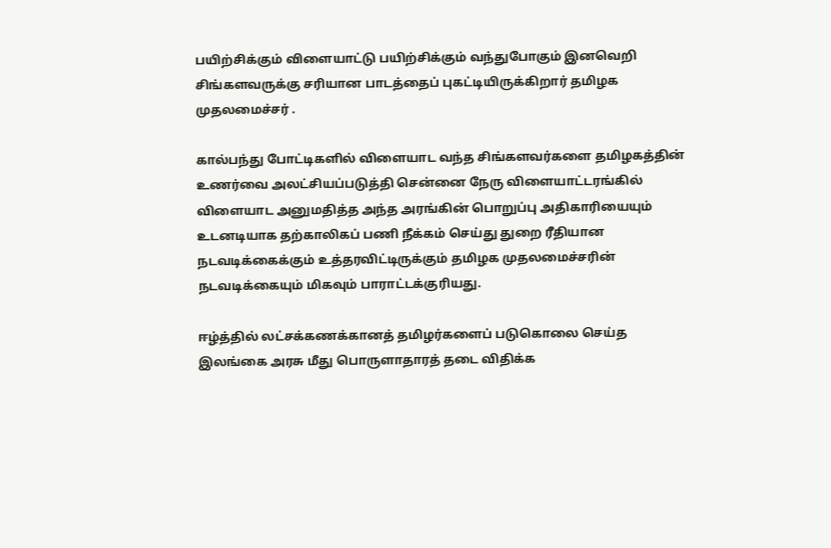பயிற்சிக்கும் விளையாட்டு பயிற்சிக்கும் வந்துபோகும் இனவெறி சிங்களவருக்கு சரியான பாடத்தைப் புகட்டியிருக்கிறார் தமிழக முதலமைச்சர் .

கால்பந்து போட்டிகளில் விளையாட வந்த சிங்களவர்களை தமிழகத்தின் உணர்வை அலட்சியப்படுத்தி சென்னை நேரு விளையாட்டரங்கில் விளையாட அனுமதித்த அந்த அரங்கின் பொறுப்பு அதிகாரியையும் உடனடியாக தற்காலிகப் பணி நீக்கம் செய்து துறை ரீதியான நடவடிக்கைக்கும் உத்தரவிட்டிருக்கும் தமிழக முதலமைச்சரின் நடவடிக்கையும் மிகவும் பாராட்டக்குரியது.

ஈழ்த்தில் லட்சக்கணக்கானத் தமிழர்களைப் படுகொலை செய்த இலங்கை அரசு மீது பொருளாதாரத் தடை விதிக்க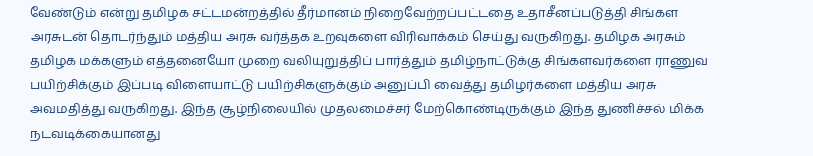வேண்டும் என்று தமிழக சட்டமன்றத்தில் தீர்மானம் நிறைவேற்றப்பட்டதை உதாசீனப்படுத்தி சிங்கள அரசுடன் தொடர்ந்தும் மத்திய அரசு வர்த்தக உறவுகளை விரிவாக்கம் செய்து வருகிறது. தமிழக அரசும் தமிழக மக்களும் எத்தனையோ முறை வலியுறுத்திப் பார்த்தும் தமிழ்நாட்டுக்கு சிங்களவர்களை ராணுவ பயிற்சிக்கும் இப்படி விளையாட்டு பயிற்சிகளுக்கும் அனுப்பி வைத்து தமிழர்களை மத்திய அரசு அவமதித்து வருகிறது. இந்த சூழ்நிலையில் முதலமைச்சர் மேற்கொண்டிருக்கும் இந்த துணிச்சல் மிக்க நடவடிக்கையானது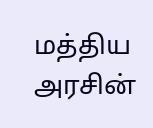மத்திய அரசின்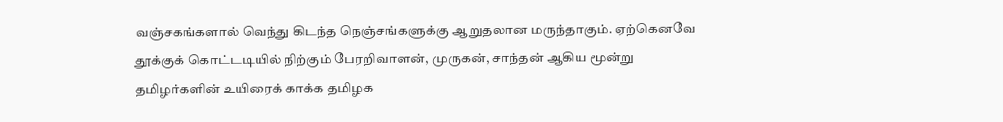வஞ்சகங்களால் வெந்து கிடந்த நெஞ்சங்களுக்கு ஆறுதலான மருந்தாகும். ஏற்கெனவே தூக்குக் கொட்டடியில் நிற்கும் பேரறிவாளன், முருகன், சாந்தன் ஆகிய மூன்று தமிழர்களின் உயிரைக் காக்க தமிழக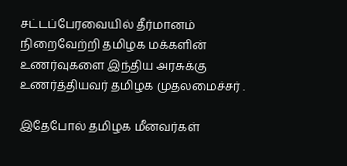சட்டப்பேரவையில் தீர்மானம் நிறைவேற்றி தமிழக மக்களின் உணர்வுகளை இந்திய அரசுக்கு உணர்த்தியவர் தமிழக முதலமைச்சர் .

இதேபோல் தமிழக மீனவர்கள்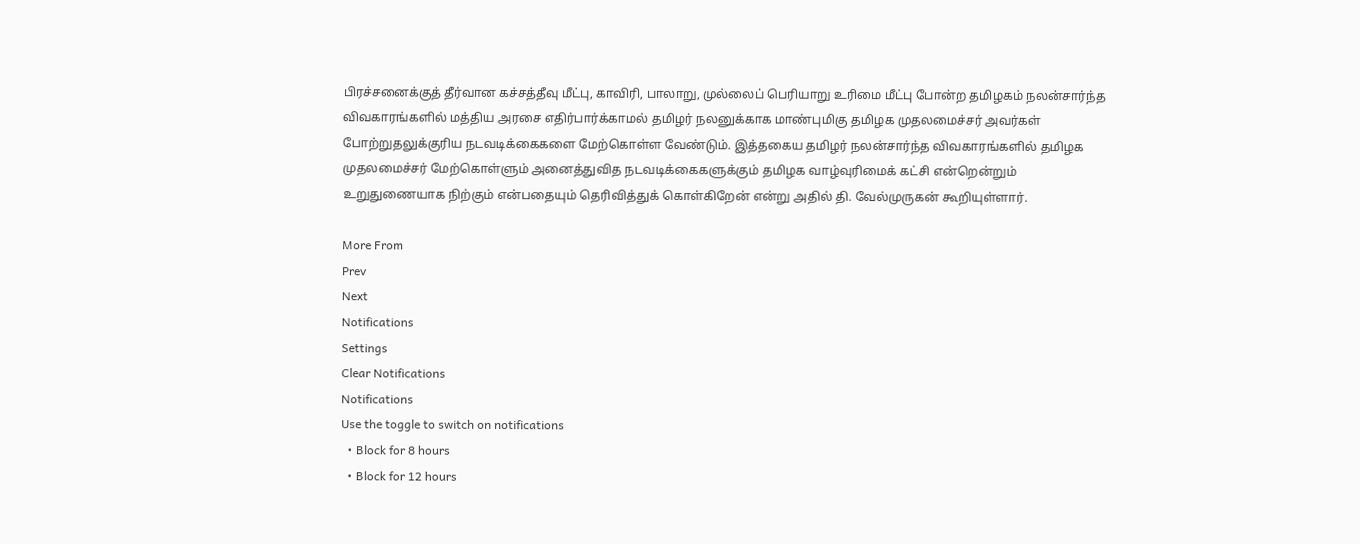பிரச்சனைக்குத் தீர்வான கச்சத்தீவு மீட்பு, காவிரி, பாலாறு, முல்லைப் பெரியாறு உரிமை மீட்பு போன்ற தமிழகம் நலன்சார்ந்த விவகாரங்களில் மத்திய அரசை எதிர்பார்க்காமல் தமிழர் நலனுக்காக மாண்புமிகு தமிழக முதலமைச்சர் அவர்கள் போற்றுதலுக்குரிய நடவடிக்கைகளை மேற்கொள்ள வேண்டும். இத்தகைய தமிழர் நலன்சார்ந்த விவகாரங்களில் தமிழக முதலமைச்சர் மேற்கொள்ளும் அனைத்துவித நடவடிக்கைகளுக்கும் தமிழக வாழ்வுரிமைக் கட்சி என்றென்றும் உறுதுணையாக நிற்கும் என்பதையும் தெரிவித்துக் கொள்கிறேன் என்று அதில் தி. வேல்முருகன் கூறியுள்ளார்.

More From
Prev
Next
Notifications
Settings
Clear Notifications
Notifications
Use the toggle to switch on notifications
  • Block for 8 hours
  • Block for 12 hours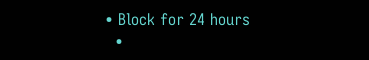• Block for 24 hours
  •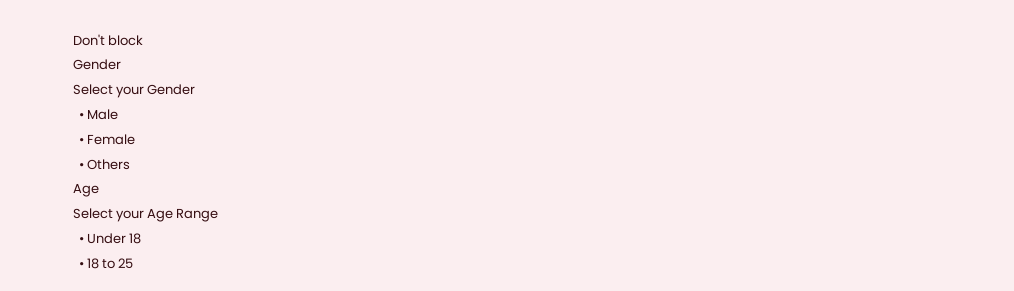Don't block
Gender
Select your Gender
  • Male
  • Female
  • Others
Age
Select your Age Range
  • Under 18
  • 18 to 25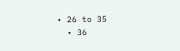• 26 to 35
  • 36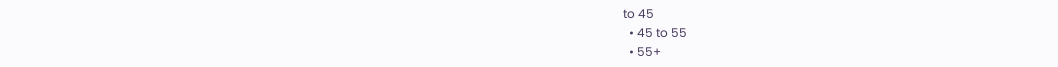to 45
  • 45 to 55
  • 55+